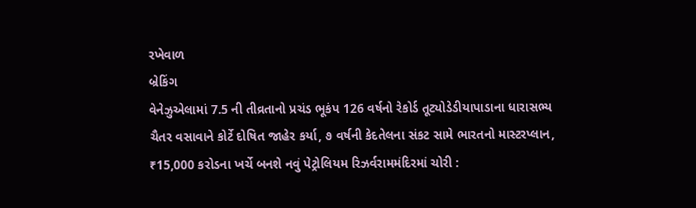રખેવાળ
બ્રેકિંગ
વેનેઝુએલામાં 7.5 ની તીવ્રતાનો પ્રચંડ ભૂકંપ 126 વર્ષનો રેકોર્ડ તૂટ્યોડેડીયાપાડાના ધારાસભ્ય ચૈતર વસાવાને કોર્ટે દોષિત જાહેર કર્યા, ૭ વર્ષની કેદતેલના સંકટ સામે ભારતનો માસ્ટરપ્લાન, ₹15,000 કરોડના ખર્ચે બનશે નવું પેટ્રોલિયમ રિઝર્વરામમંદિરમાં ચોરી :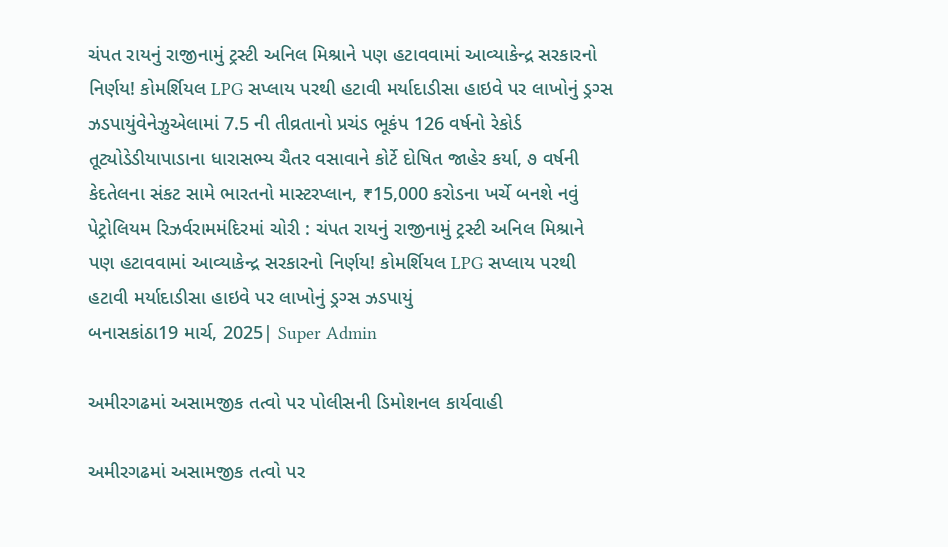ચંપત રાયનું રાજીનામું ટ્રસ્ટી અનિલ મિશ્રાને પણ હટાવવામાં આવ્યાકેન્દ્ર સરકારનો નિર્ણય! કોમર્શિયલ LPG સપ્લાય પરથી હટાવી મર્યાદાડીસા હાઇવે પર લાખોનું ડ્રગ્સ ઝડપાયુંવેનેઝુએલામાં 7.5 ની તીવ્રતાનો પ્રચંડ ભૂકંપ 126 વર્ષનો રેકોર્ડ તૂટ્યોડેડીયાપાડાના ધારાસભ્ય ચૈતર વસાવાને કોર્ટે દોષિત જાહેર કર્યા, ૭ વર્ષની કેદતેલના સંકટ સામે ભારતનો માસ્ટરપ્લાન, ₹15,000 કરોડના ખર્ચે બનશે નવું પેટ્રોલિયમ રિઝર્વરામમંદિરમાં ચોરી : ચંપત રાયનું રાજીનામું ટ્રસ્ટી અનિલ મિશ્રાને પણ હટાવવામાં આવ્યાકેન્દ્ર સરકારનો નિર્ણય! કોમર્શિયલ LPG સપ્લાય પરથી હટાવી મર્યાદાડીસા હાઇવે પર લાખોનું ડ્રગ્સ ઝડપાયું
બનાસકાંઠા19 માર્ચ, 2025| Super Admin

અમીરગઢમાં અસામજીક તત્વો પર પોલીસની ડિમોશનલ કાર્યવાહી

અમીરગઢમાં અસામજીક તત્વો પર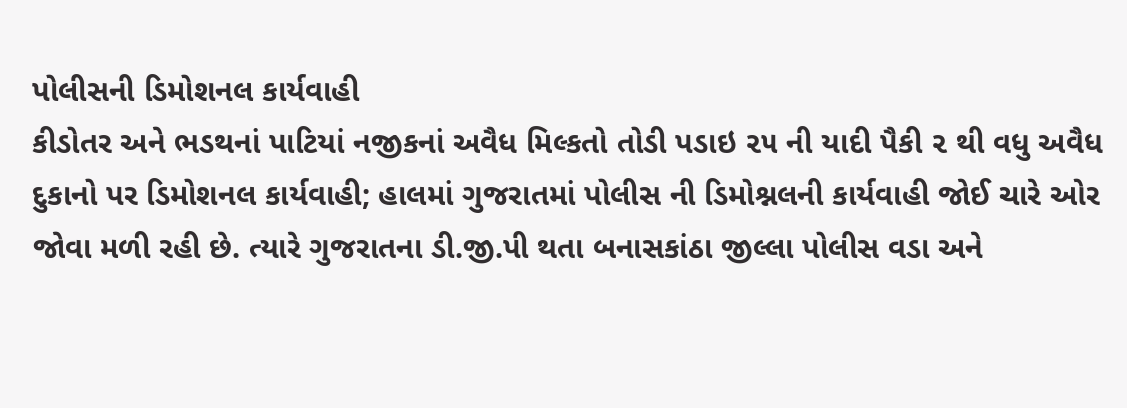પોલીસની ડિમોશનલ કાર્યવાહી
કીડોતર અને ભડથનાં પાટિયાં નજીકનાં અવૈધ મિલ્કતો તોડી પડાઇ ૨૫ ની યાદી પૈકી ૨ થી વધુ અવૈધ દુકાનો પર ડિમોશનલ કાર્યવાહી; હાલમાં ગુજરાતમાં પોલીસ ની ડિમોશ્નલની કાર્યવાહી જોઈ ચારે ઓર જોવા મળી રહી છે. ત્યારે ગુજરાતના ડી.જી.પી થતા બનાસકાંઠા જીલ્લા પોલીસ વડા અને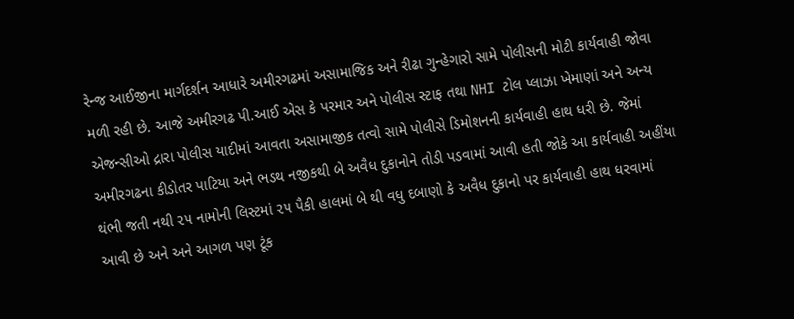રેન્જ આઈજીના માર્ગદર્શન આધારે અમીરગઢમાં અસામાજિક અને રીઢા ગુન્હેગારો સામે પોલીસની મોટી કાર્યવાહી જોવા મળી રહી છે. આજે અમીરગઢ પી.આઈ એસ કે પરમાર અને પોલીસ સ્ટાફ તથા NHI ટોલ પ્લાઝા ખેમાણાં અને અન્ય એજન્સીઓ દ્રારા પોલીસ યાદીમાં આવતા અસામાજીક તત્વો સામે પોલીસે ડિમોશનની કાર્યવાહી હાથ ધરી છે. જેમાં અમીરગઢના કીડોતર પાટિયા અને ભડથ નજીકથી બે અવૈધ દુકાનોને તોડી પડવામાં આવી હતી જોકે આ કાર્યવાહી અહીંયા થંભી જતી નથી ૨૫ નામોની લિસ્ટમાં ૨૫ પૈકી હાલમાં બે થી વધુ દબાણો કે અવૈધ દુકાનો પર કાર્યવાહી હાથ ધરવામાં આવી છે અને અને આગળ પણ ટૂંક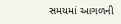સમયમાં આગળની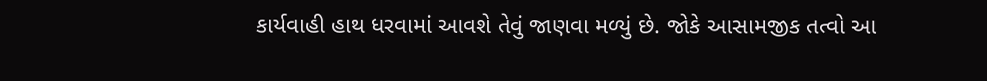કાર્યવાહી હાથ ધરવામાં આવશે તેવું જાણવા મળ્યું છે. જોકે આસામજીક તત્વો આ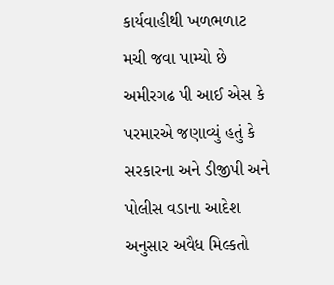કાર્યવાહીથી ખળભળાટ મચી જવા પામ્યો છે અમીરગઢ પી આઈ એસ કે પરમારએ જણાવ્યું હતું કે સરકારના અને ડીજીપી અને પોલીસ વડાના આદેશ અનુસાર અવૈધ મિલ્કતો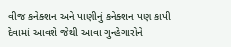વીજ કનેક્શન અને પાણીનું કનેક્શન પણ કાપી દેવામાં આવશે જેથી આવા ગુન્હેગારોને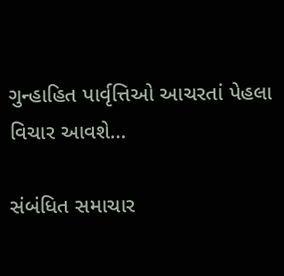ગુન્હાહિત પાર્વૃત્તિઓ આચરતાં પેહલા વિચાર આવશે…

સંબંધિત સમાચાર